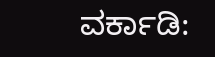ವರ್ಕಾಡಿ: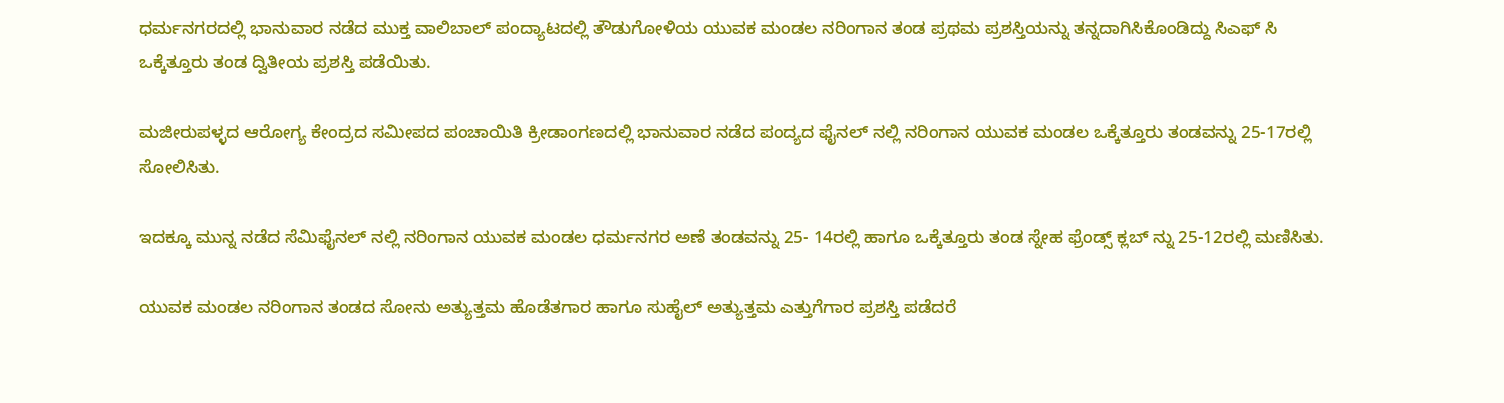ಧರ್ಮನಗರದಲ್ಲಿ ಭಾನುವಾರ ನಡೆದ ಮುಕ್ತ ವಾಲಿಬಾಲ್ ಪಂದ್ಯಾಟದಲ್ಲಿ ತೌಡುಗೋಳಿಯ ಯುವಕ ಮಂಡಲ ನರಿಂಗಾನ ತಂಡ ಪ್ರಥಮ ಪ್ರಶಸ್ತಿಯನ್ನು ತನ್ನದಾಗಿಸಿಕೊಂಡಿದ್ದು ಸಿಎಫ್ ಸಿ ಒಕ್ಕೆತ್ತೂರು ತಂಡ ದ್ವಿತೀಯ ಪ್ರಶಸ್ತಿ ಪಡೆಯಿತು.

ಮಜೀರುಪಳ್ಳದ ಆರೋಗ್ಯ ಕೇಂದ್ರದ ಸಮೀಪದ ಪಂಚಾಯಿತಿ ಕ್ರೀಡಾಂಗಣದಲ್ಲಿ ಭಾನುವಾರ ನಡೆದ ಪಂದ್ಯದ ಫೈನಲ್ ನಲ್ಲಿ ನರಿಂಗಾನ ಯುವಕ ಮಂಡಲ ಒಕ್ಕೆತ್ತೂರು ತಂಡವನ್ನು‌ 25-17ರಲ್ಲಿ ಸೋಲಿಸಿತು.

ಇದಕ್ಕೂ ಮುನ್ನ ನಡೆದ ಸೆಮಿಫೈನಲ್ ನಲ್ಲಿ ನರಿಂಗಾನ ಯುವಕ ಮಂಡಲ ಧರ್ಮನಗರ ಅಣೆ ತಂಡವನ್ನು 25- 14ರಲ್ಲಿ ಹಾಗೂ ಒಕ್ಕೆತ್ತೂರು ತಂಡ ಸ್ನೇಹ ಫ್ರೆಂಡ್ಸ್ ಕ್ಲಬ್ ನ್ನು 25-12ರಲ್ಲಿ ಮಣಿಸಿತು.

ಯುವಕ ಮಂಡಲ ನರಿಂಗಾನ ತಂಡದ ಸೋನು ಅತ್ಯುತ್ತಮ ಹೊಡೆತಗಾರ ಹಾಗೂ ಸುಹೈಲ್ ಅತ್ಯುತ್ತಮ ಎತ್ತುಗೆಗಾರ ಪ್ರಶಸ್ತಿ ಪಡೆದರೆ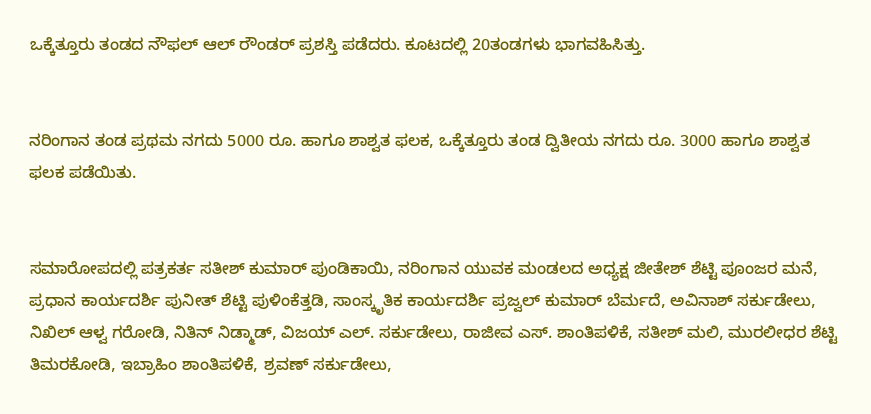ಒಕ್ಕೆತ್ತೂರು ತಂಡದ ನೌಫಲ್ ಆಲ್ ರೌಂಡರ್ ಪ್ರಶಸ್ತಿ ಪಡೆದರು. ಕೂಟದಲ್ಲಿ 20ತಂಡಗಳು ಭಾಗವಹಿಸಿತ್ತು.


ನರಿಂಗಾನ ತಂಡ ಪ್ರಥಮ ನಗದು 5000 ರೂ. ಹಾಗೂ ಶಾಶ್ವತ ಫಲಕ, ಒಕ್ಕೆತ್ತೂರು ತಂಡ ದ್ವಿತೀಯ ನಗದು ರೂ. 3000 ಹಾಗೂ ಶಾಶ್ವತ ಫಲಕ ಪಡೆಯಿತು.


ಸಮಾರೋಪದಲ್ಲಿ ಪತ್ರಕರ್ತ ಸತೀಶ್ ಕುಮಾರ್ ಪುಂಡಿಕಾಯಿ, ನರಿಂಗಾನ ಯುವಕ ಮಂಡಲದ ಅಧ್ಯಕ್ಷ ಜೀತೇಶ್ ಶೆಟ್ಟಿ ಪೂಂಜರ ಮನೆ, ಪ್ರಧಾನ ಕಾರ್ಯದರ್ಶಿ ಪುನೀತ್ ಶೆಟ್ಟಿ ಪುಳಿಂಕೆತ್ತಡಿ, ಸಾಂಸ್ಕೃತಿಕ ಕಾರ್ಯದರ್ಶಿ ಪ್ರಜ್ವಲ್ ಕುಮಾರ್ ಬೆರ್ಮದೆ, ಅವಿನಾಶ್ ಸರ್ಕುಡೇಲು, ನಿಖಿಲ್ ಆಳ್ವ ಗರೋಡಿ, ನಿತಿನ್ ನಿಡ್ಮಾಡ್, ವಿಜಯ್ ಎಲ್. ಸರ್ಕುಡೇಲು, ರಾಜೀವ ಎಸ್. ಶಾಂತಿಪಳಿಕೆ, ಸತೀಶ್ ಮಲಿ, ಮುರಲೀಧರ ಶೆಟ್ಟಿ ತಿಮರಕೋಡಿ, ಇಬ್ರಾಹಿಂ ಶಾಂತಿಪಳಿಕೆ, ಶ್ರವಣ್ ಸರ್ಕುಡೇಲು,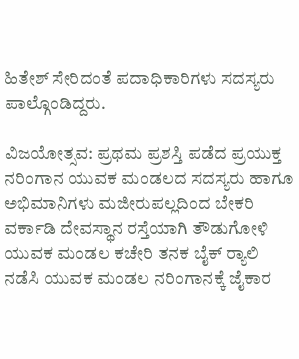ಹಿತೇಶ್ ಸೇರಿದಂತೆ ಪದಾಧಿಕಾರಿಗಳು ಸದಸ್ಯರು ಪಾಲ್ಗೊಂಡಿದ್ದರು.

ವಿಜಯೋತ್ಸವ: ಪ್ರಥಮ ಪ್ರಶಸ್ತಿ ಪಡೆದ ಪ್ರಯುಕ್ತ ನರಿಂಗಾನ ಯುವಕ ಮಂಡಲದ ಸದಸ್ಯರು ಹಾಗೂ ಅಭಿಮಾನಿಗಳು ಮಜೀರುಪಲ್ಲದಿಂದ ಬೇಕರಿ ವರ್ಕಾಡಿ ದೇವಸ್ಥಾನ ರಸ್ತೆಯಾಗಿ ತೌಡುಗೋಳಿ ಯುವಕ ಮಂಡಲ ಕಚೇರಿ ತನಕ ಬೈಕ್ ರ್‍ಯಾಲಿ ನಡೆಸಿ ಯುವಕ ಮಂಡಲ ನರಿಂಗಾನಕ್ಕೆ ಜೈಕಾರ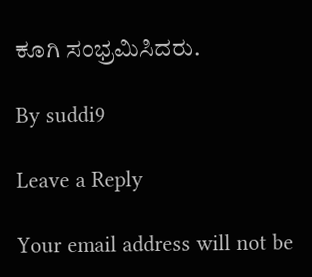ಕೂಗಿ ಸಂಭ್ರಮಿಸಿದರು.

By suddi9

Leave a Reply

Your email address will not be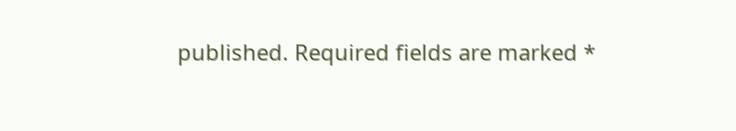published. Required fields are marked *